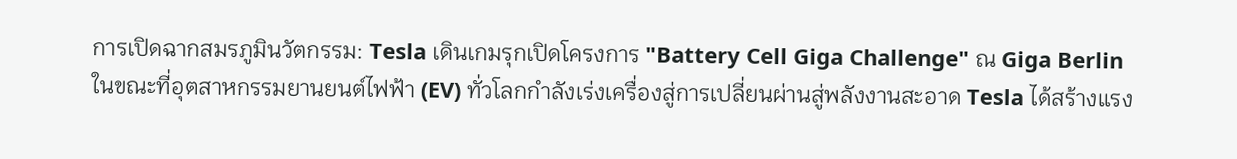การเปิดฉากสมรภูมินวัตกรรม: Tesla เดินเกมรุกเปิดโครงการ "Battery Cell Giga Challenge" ณ Giga Berlin
ในขณะที่อุตสาหกรรมยานยนต์ไฟฟ้า (EV) ทั่วโลกกำลังเร่งเครื่องสู่การเปลี่ยนผ่านสู่พลังงานสะอาด Tesla ได้สร้างแรง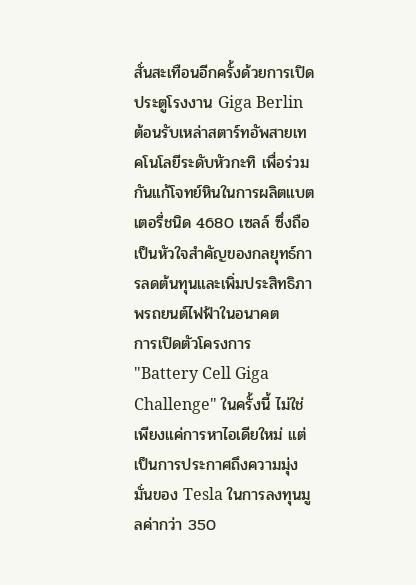สั่นสะเทือนอีกครั้งด้วยการเปิดประตูโรงงาน Giga Berlin ต้อนรับเหล่าสตาร์ทอัพสายเทคโนโลยีระดับหัวกะทิ เพื่อร่วมกันแก้โจทย์หินในการผลิตแบตเตอรี่ชนิด 4680 เซลล์ ซึ่งถือเป็นหัวใจสำคัญของกลยุทธ์การลดต้นทุนและเพิ่มประสิทธิภาพรถยนต์ไฟฟ้าในอนาคต
การเปิดตัวโครงการ "Battery Cell Giga Challenge" ในครั้งนี้ ไม่ใช่เพียงแค่การหาไอเดียใหม่ แต่เป็นการประกาศถึงความมุ่งมั่นของ Tesla ในการลงทุนมูลค่ากว่า 350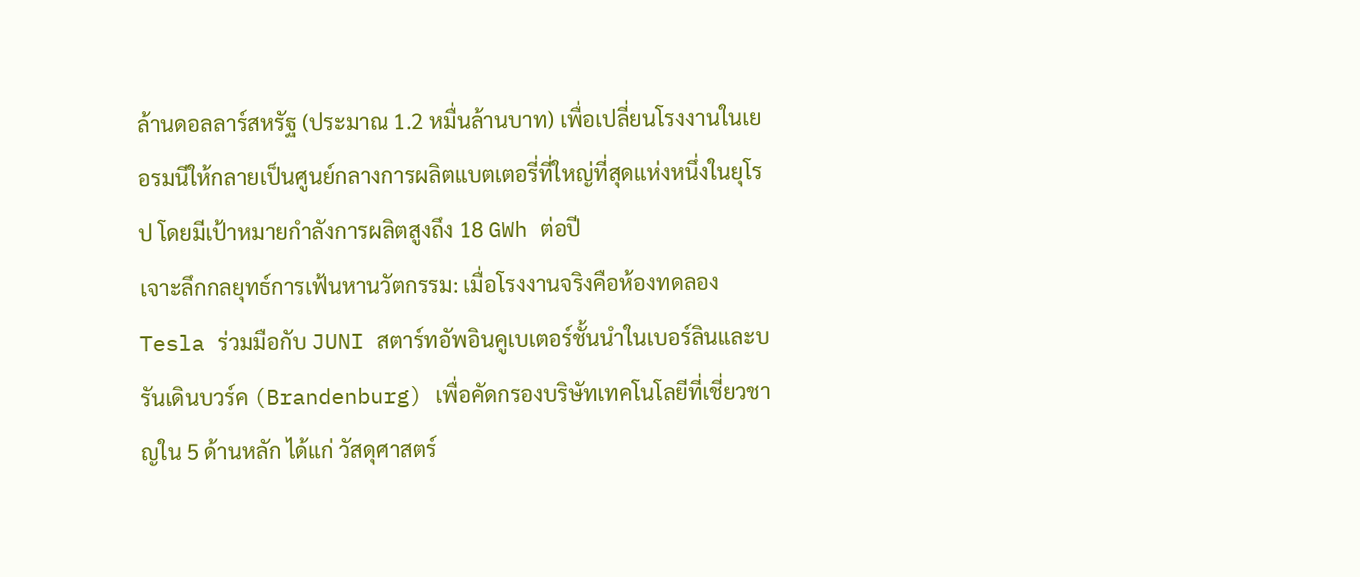ล้านดอลลาร์สหรัฐ (ประมาณ 1.2 หมื่นล้านบาท) เพื่อเปลี่ยนโรงงานในเยอรมนีให้กลายเป็นศูนย์กลางการผลิตแบตเตอรี่ที่ใหญ่ที่สุดแห่งหนึ่งในยุโรป โดยมีเป้าหมายกำลังการผลิตสูงถึง 18 GWh ต่อปี
เจาะลึกกลยุทธ์การเฟ้นหานวัตกรรม: เมื่อโรงงานจริงคือห้องทดลอง
Tesla ร่วมมือกับ JUNI สตาร์ทอัพอินคูเบเตอร์ชั้นนำในเบอร์ลินและบรันเดินบวร์ค (Brandenburg) เพื่อคัดกรองบริษัทเทคโนโลยีที่เชี่ยวชาญใน 5 ด้านหลัก ได้แก่ วัสดุศาสตร์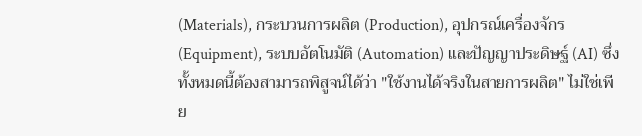(Materials), กระบวนการผลิต (Production), อุปกรณ์เครื่องจักร (Equipment), ระบบอัตโนมัติ (Automation) และปัญญาประดิษฐ์ (AI) ซึ่งทั้งหมดนี้ต้องสามารถพิสูจน์ได้ว่า "ใช้งานได้จริงในสายการผลิต" ไม่ใช่เพีย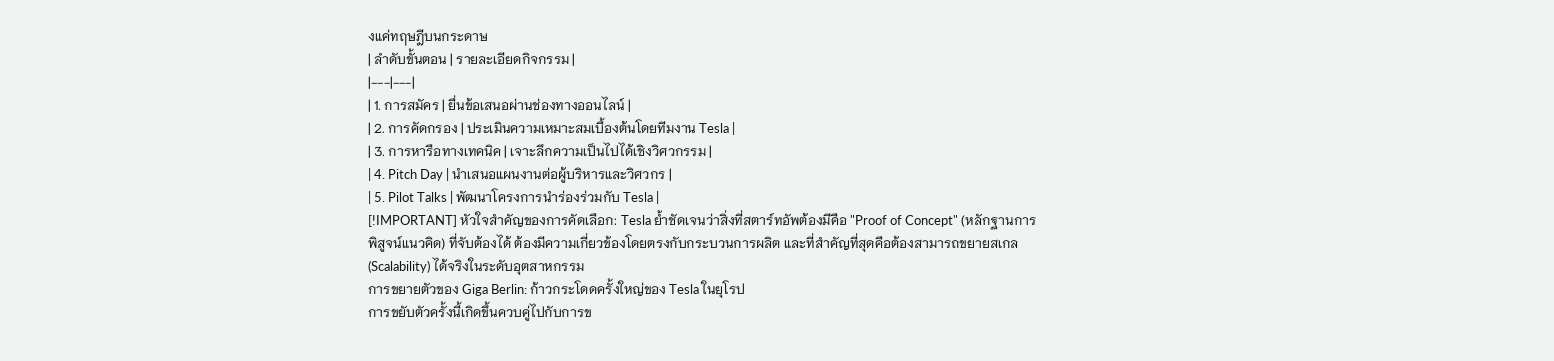งแค่ทฤษฎีบนกระดาษ
| ลำดับขั้นตอน | รายละเอียดกิจกรรม |
|---|---|
| 1. การสมัคร | ยื่นข้อเสนอผ่านช่องทางออนไลน์ |
| 2. การคัดกรอง | ประเมินความเหมาะสมเบื้องต้นโดยทีมงาน Tesla |
| 3. การหารือทางเทคนิค | เจาะลึกความเป็นไปได้เชิงวิศวกรรม |
| 4. Pitch Day | นำเสนอแผนงานต่อผู้บริหารและวิศวกร |
| 5. Pilot Talks | พัฒนาโครงการนำร่องร่วมกับ Tesla |
[!IMPORTANT] หัวใจสำคัญของการคัดเลือก: Tesla ย้ำชัดเจนว่าสิ่งที่สตาร์ทอัพต้องมีคือ "Proof of Concept" (หลักฐานการพิสูจน์แนวคิด) ที่จับต้องได้ ต้องมีความเกี่ยวข้องโดยตรงกับกระบวนการผลิต และที่สำคัญที่สุดคือต้องสามารถขยายสเกล (Scalability) ได้จริงในระดับอุตสาหกรรม
การขยายตัวของ Giga Berlin: ก้าวกระโดดครั้งใหญ่ของ Tesla ในยุโรป
การขยับตัวครั้งนี้เกิดขึ้นควบคู่ไปกับการข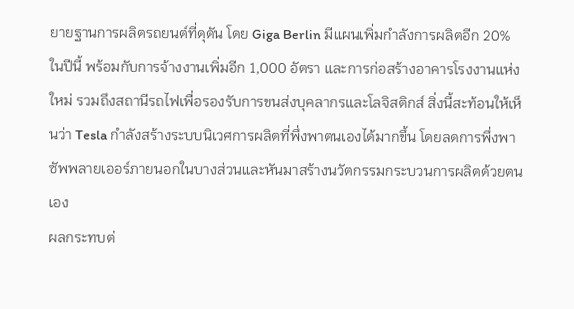ยายฐานการผลิตรถยนต์ที่ดุดัน โดย Giga Berlin มีแผนเพิ่มกำลังการผลิตอีก 20% ในปีนี้ พร้อมกับการจ้างงานเพิ่มอีก 1,000 อัตรา และการก่อสร้างอาคารโรงงานแห่งใหม่ รวมถึงสถานีรถไฟเพื่อรองรับการขนส่งบุคลากรและโลจิสติกส์ สิ่งนี้สะท้อนให้เห็นว่า Tesla กำลังสร้างระบบนิเวศการผลิตที่พึ่งพาตนเองได้มากขึ้น โดยลดการพึ่งพาซัพพลายเออร์ภายนอกในบางส่วนและหันมาสร้างนวัตกรรมกระบวนการผลิตด้วยตนเอง
ผลกระทบต่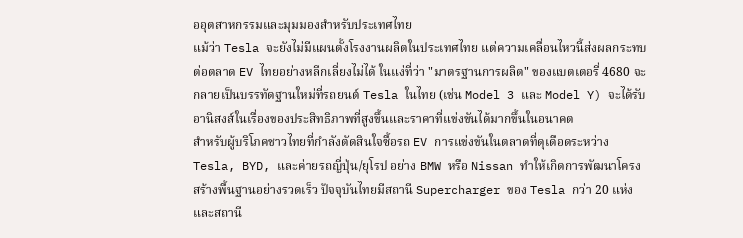ออุตสาหกรรมและมุมมองสำหรับประเทศไทย
แม้ว่า Tesla จะยังไม่มีแผนตั้งโรงงานผลิตในประเทศไทย แต่ความเคลื่อนไหวนี้ส่งผลกระทบต่อตลาด EV ไทยอย่างหลีกเลี่ยงไม่ได้ ในแง่ที่ว่า "มาตรฐานการผลิต" ของแบตเตอรี่ 4680 จะกลายเป็นบรรทัดฐานใหม่ที่รถยนต์ Tesla ในไทย (เช่น Model 3 และ Model Y) จะได้รับอานิสงส์ในเรื่องของประสิทธิภาพที่สูงขึ้นและราคาที่แข่งขันได้มากขึ้นในอนาคต
สำหรับผู้บริโภคชาวไทยที่กำลังตัดสินใจซื้อรถ EV การแข่งขันในตลาดที่ดุเดือดระหว่าง Tesla, BYD, และค่ายรถญี่ปุ่น/ยุโรป อย่าง BMW หรือ Nissan ทำให้เกิดการพัฒนาโครงสร้างพื้นฐานอย่างรวดเร็ว ปัจจุบันไทยมีสถานี Supercharger ของ Tesla กว่า 20 แห่ง และสถานี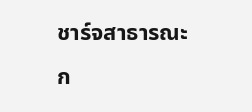ชาร์จสาธารณะก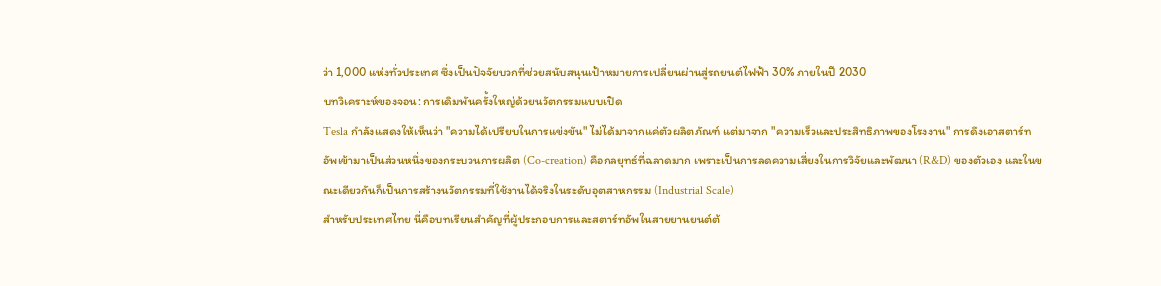ว่า 1,000 แห่งทั่วประเทศ ซึ่งเป็นปัจจัยบวกที่ช่วยสนับสนุนเป้าหมายการเปลี่ยนผ่านสู่รถยนต์ไฟฟ้า 30% ภายในปี 2030
บทวิเคราะห์ของจอน: การเดิมพันครั้งใหญ่ด้วยนวัตกรรมแบบเปิด
Tesla กำลังแสดงให้เห็นว่า "ความได้เปรียบในการแข่งขัน" ไม่ได้มาจากแค่ตัวผลิตภัณฑ์ แต่มาจาก "ความเร็วและประสิทธิภาพของโรงงาน" การดึงเอาสตาร์ทอัพเข้ามาเป็นส่วนหนึ่งของกระบวนการผลิต (Co-creation) คือกลยุทธ์ที่ฉลาดมาก เพราะเป็นการลดความเสี่ยงในการวิจัยและพัฒนา (R&D) ของตัวเอง และในขณะเดียวกันก็เป็นการสร้างนวัตกรรมที่ใช้งานได้จริงในระดับอุตสาหกรรม (Industrial Scale)
สำหรับประเทศไทย นี่คือบทเรียนสำคัญที่ผู้ประกอบการและสตาร์ทอัพในสายยานยนต์ต้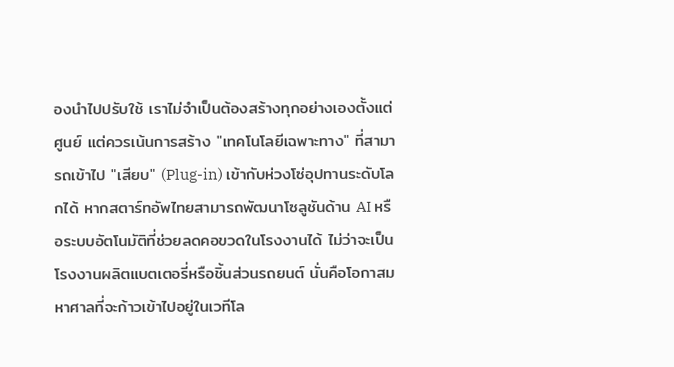องนำไปปรับใช้ เราไม่จำเป็นต้องสร้างทุกอย่างเองตั้งแต่ศูนย์ แต่ควรเน้นการสร้าง "เทคโนโลยีเฉพาะทาง" ที่สามารถเข้าไป "เสียบ" (Plug-in) เข้ากับห่วงโซ่อุปทานระดับโลกได้ หากสตาร์ทอัพไทยสามารถพัฒนาโซลูชันด้าน AI หรือระบบอัตโนมัติที่ช่วยลดคอขวดในโรงงานได้ ไม่ว่าจะเป็นโรงงานผลิตแบตเตอรี่หรือชิ้นส่วนรถยนต์ นั่นคือโอกาสมหาศาลที่จะก้าวเข้าไปอยู่ในเวทีโล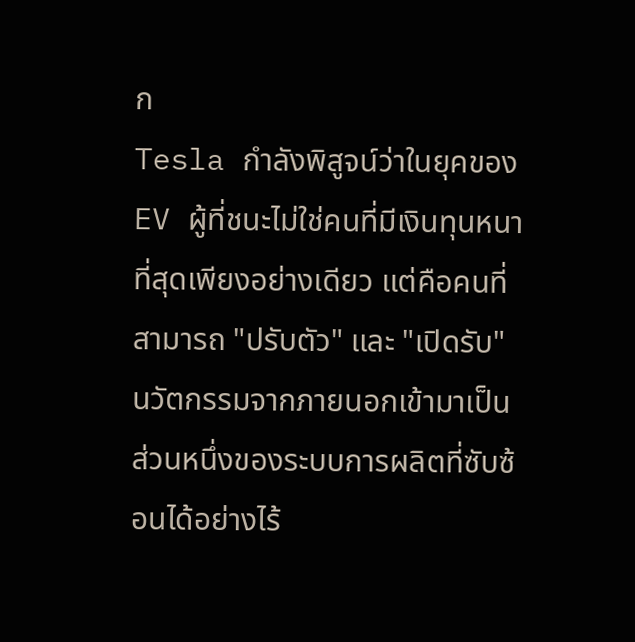ก
Tesla กำลังพิสูจน์ว่าในยุคของ EV ผู้ที่ชนะไม่ใช่คนที่มีเงินทุนหนาที่สุดเพียงอย่างเดียว แต่คือคนที่สามารถ "ปรับตัว" และ "เปิดรับ" นวัตกรรมจากภายนอกเข้ามาเป็นส่วนหนึ่งของระบบการผลิตที่ซับซ้อนได้อย่างไร้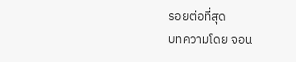รอยต่อที่สุด
บทความโดย จอน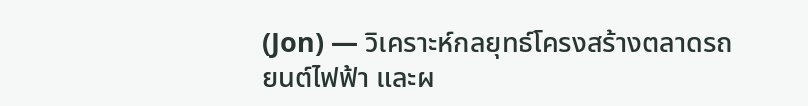(Jon) — วิเคราะห์กลยุทธ์โครงสร้างตลาดรถยนต์ไฟฟ้า และผ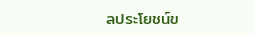ลประโยชน์ข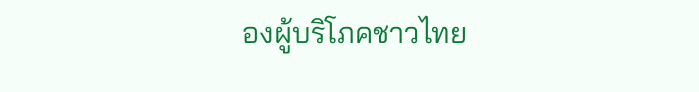องผู้บริโภคชาวไทย